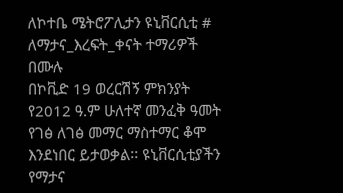ለኮተቤ ሜትሮፖሊታን ዩኒቨርሲቲ #
ለማታና_እረፍት_ቀናት ተማሪዎች በሙሉ
በኮቪድ 19 ወረርሽኝ ምክንያት የ2012 ዓ.ም ሁለተኛ መንፈቅ ዓመት የገፅ ለገፅ መማር ማስተማር ቆሞ እንደነበር ይታወቃል፡፡ ዩኒቨርሲቲያችን የማታና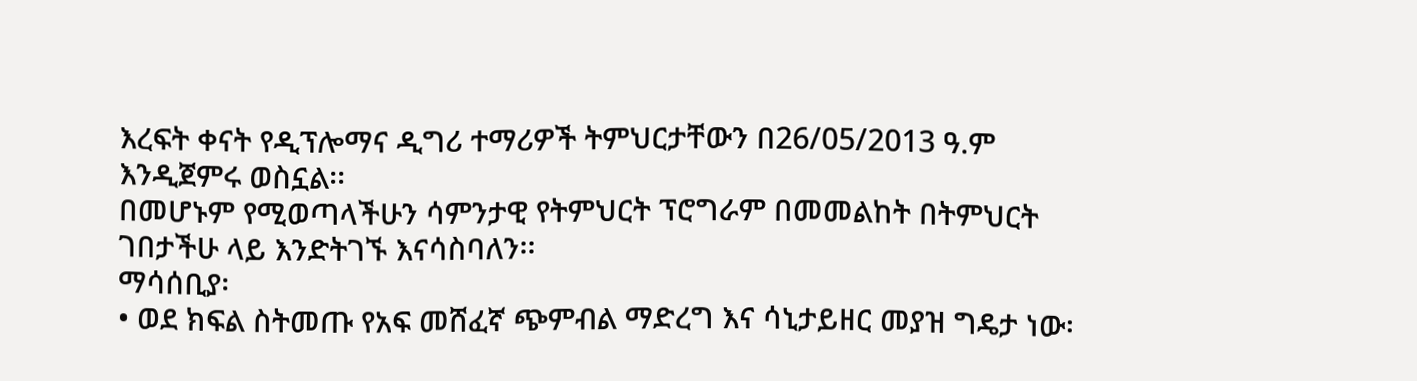እረፍት ቀናት የዲፕሎማና ዲግሪ ተማሪዎች ትምህርታቸውን በ26/05/2013 ዓ.ም እንዲጀምሩ ወስኗል፡፡
በመሆኑም የሚወጣላችሁን ሳምንታዊ የትምህርት ፕሮግራም በመመልከት በትምህርት ገበታችሁ ላይ እንድትገኙ እናሳስባለን፡፡
ማሳሰቢያ፡
• ወደ ክፍል ስትመጡ የአፍ መሸፈኛ ጭምብል ማድረግ እና ሳኒታይዘር መያዝ ግዴታ ነው፡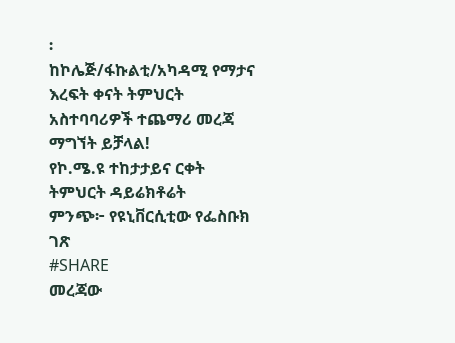፡
ከኮሌጅ/ፋኩልቲ/አካዳሚ የማታና እረፍት ቀናት ትምህርት አስተባባሪዎች ተጨማሪ መረጃ ማግኘት ይቻላል!
የኮ.ሜ.ዩ ተከታታይና ርቀት ትምህርት ዳይሬክቶሬት
ምንጭ፦ የዩኒቨርሲቲው የፌስቡክ ገጽ
#SHARE
መረጃው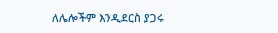ለሌሎችም እንዲደርስ ያጋሩ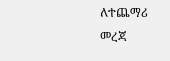ለተጨማሪ መረጃ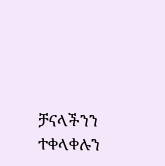ቻናላችንን ተቀላቀሉን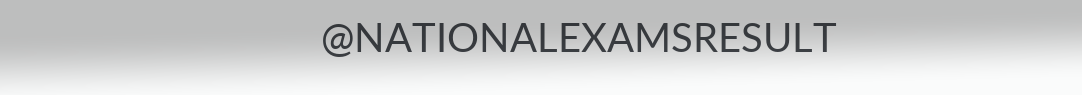@NATIONALEXAMSRESULT